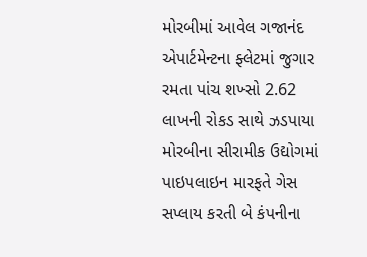મોરબીમાં આવેલ ગજાનંદ એપાર્ટમેન્ટના ફ્લેટમાં જુગાર રમતા પાંચ શખ્સો 2.62 લાખની રોકડ સાથે ઝડપાયા મોરબીના સીરામીક ઉદ્યોગમાં પાઇપલાઇન મારફતે ગેસ સપ્લાય કરતી બે કંપનીના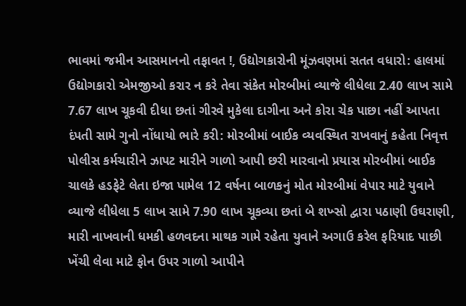ભાવમાં જમીન આસમાનનો તફાવત !, ઉદ્યોગકારોની મૂંઝવણમાં સતત વધારો: હાલમાં ઉદ્યોગકારો એમજીઓ કરાર ન કરે તેવા સંકેત મોરબીમાં વ્યાજે લીધેલા 2.40 લાખ સામે 7.67 લાખ ચૂકવી દીધા છતાં ગીરવે મુકેલા દાગીના અને કોરા ચેક પાછા નહીં આપતા દંપતી સામે ગુનો નોંધાયો ભારે કરી: મોરબીમાં બાઈક વ્યવસ્થિત રાખવાનું કહેતા નિવૃત્ત પોલીસ કર્મચારીને ઝાપટ મારીને ગાળો આપી છરી મારવાનો પ્રયાસ મોરબીમાં બાઈક ચાલકે હડફેટે લેતા ઇજા પામેલ 12 વર્ષના બાળકનું મોત મોરબીમાં વેપાર માટે યુવાને વ્યાજે લીધેલા 5 લાખ સામે 7.90 લાખ ચૂકવ્યા છતાં બે શખ્સો દ્વારા પઠાણી ઉઘરાણી, મારી નાખવાની ધમકી હળવદના માથક ગામે રહેતા યુવાને અગાઉ કરેલ ફરિયાદ પાછી ખેંચી લેવા માટે ફોન ઉપર ગાળો આપીને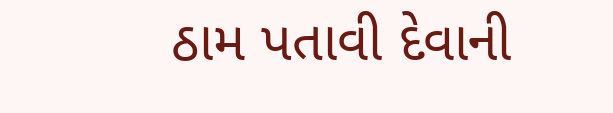ઠામ પતાવી દેવાની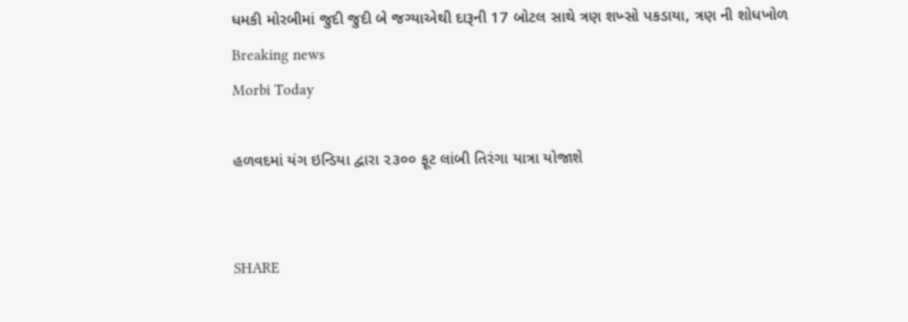ધમકી મોરબીમાં જુદી જુદી બે જગ્યાએથી દારૂની 17 બોટલ સાથે ત્રણ શખ્સો પકડાયા, ત્રણ ની શોધખોળ
Breaking news
Morbi Today

હળવદમાં યંગ ઇન્ડિયા દ્વારા ૨૩૦૦ ફૂટ લાંબી તિરંગા યાત્રા યોજાશે


SHARE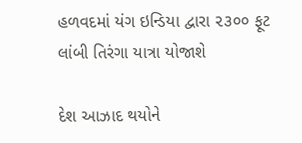હળવદમાં યંગ ઇન્ડિયા દ્વારા ૨૩૦૦ ફૂટ લાંબી તિરંગા યાત્રા યોજાશે

દેશ આઝાદ થયોને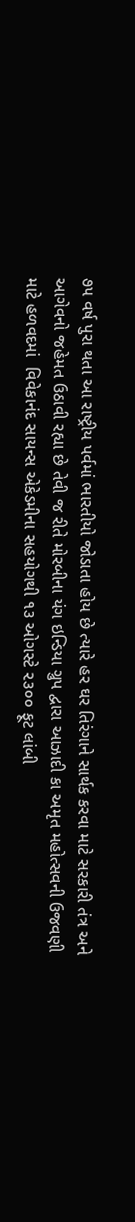૭૫ વર્ષ પુરા થતા આ રાષ્ટ્રીય પર્વમાં ભારતીયો જોડાતા હોય છે ત્યારે હર ઘર તિરંગાને સાર્થક કરવા માટે સરકારી તંત્ર અને આગેવનો જહેમત ઉઠાવી રહ્યા છે તેવી જ રીતે મોરબીના યંગ ઇન્ડિયા ગ્રુપ દ્વારા આઝાદી કા અમૃત મહોત્સવની ઉજવણી માટે હળવદમાં  વિવેકાનંદ સાયન્સ એકેડમીના સહયોગથી ૧૩ ઓગસ્ટે ૨૩૦૦ ફૂટ લાંબી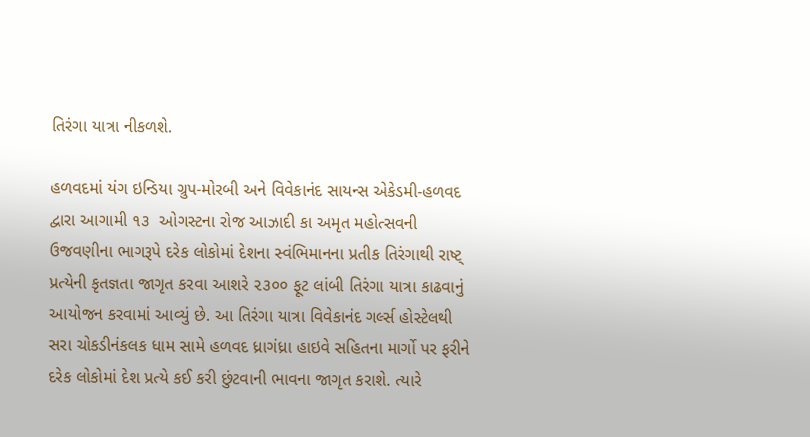તિરંગા યાત્રા નીકળશે.

હળવદમાં યંગ ઇન્ડિયા ગ્રુપ-મોરબી અને વિવેકાનંદ સાયન્સ એકેડમી-હળવદ દ્વારા આગામી ૧૩  ઓગસ્ટના રોજ આઝાદી કા અમૃત મહોત્સવની ઉજવણીના ભાગરૂપે દરેક લોકોમાં દેશના સ્વંભિમાનના પ્રતીક તિરંગાથી રાષ્ટ્ પ્રત્યેની કૃતજ્ઞતા જાગૃત કરવા આશરે ૨૩૦૦ ફૂટ લાંબી તિરંગા યાત્રા કાઢવાનું આયોજન કરવામાં આવ્યું છે. આ તિરંગા યાત્રા વિવેકાનંદ ગર્લ્સ હોસ્ટેલથી સરા ચોકડીનંકલક ધામ સામે હળવદ ધ્રાગંધ્રા હાઇવે સહિતના માર્ગો પર ફરીને દરેક લોકોમાં દેશ પ્રત્યે કઈ કરી છુંટવાની ભાવના જાગૃત કરાશે. ત્યારે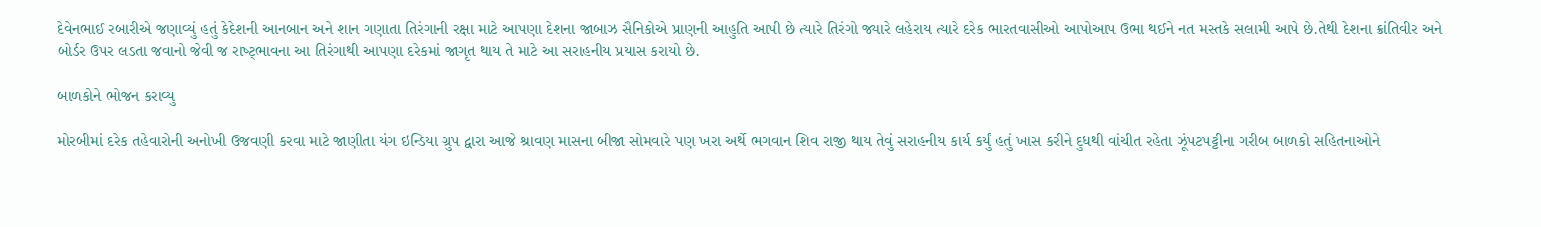દેવેનભાઈ રબારીએ જણાવ્યું હતું કેદેશની આનબાન અને શાન ગણાતા તિરંગાની રક્ષા માટે આપણા દેશના જાબાઝ સૈનિકોએ પ્રાણની આહુતિ આપી છે ત્યારે તિરંગો જ્યારે લહેરાય ત્યારે દરેક ભારતવાસીઓ આપોઆપ ઉભા થઈને નત મસ્તકે સલામી આપે છે.તેથી દેશના ક્રાંતિવીર અને બોર્ડર ઉપર લડતા જવાનો જેવી જ રાષ્ટ્ભાવના આ તિરંગાથી આપણા દરેકમાં જાગૃત થાય તે માટે આ સરાહનીય પ્રયાસ કરાયો છે.

બાળકોને ભોજન કરાવ્યુ

મોરબીમાં દરેક તહેવારોની અનોખી ઉજવણી કરવા માટે જાણીતા યંગ ઇન્ડિયા ગ્રુપ દ્વારા આજે શ્રાવણ માસના બીજા સોમવારે પણ ખરા અર્થે ભગવાન શિવ રાજી થાય તેવું સરાહનીય કાર્ય કર્યું હતું ખાસ કરીને દુધથી વાંચીત રહેતા ઝૂંપટપટ્ટીના ગરીબ બાળકો સહિતનાઓને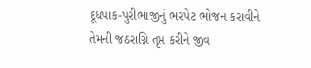દૂધપાક-પુરીભાજીનું ભરપેટ ભોજન કરાવીને તેમની જઠરાગ્નિ તૃપ્ત કરીને જીવ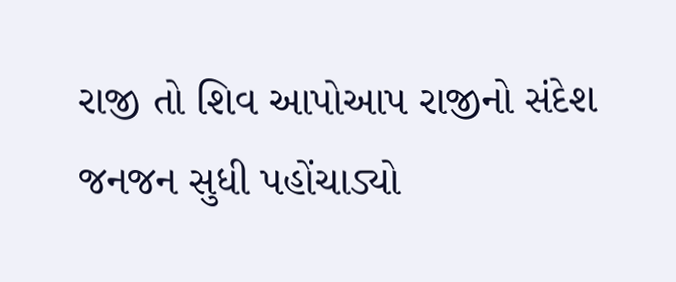રાજી તો શિવ આપોઆપ રાજીનો સંદેશ જનજન સુધી પહોંચાડ્યો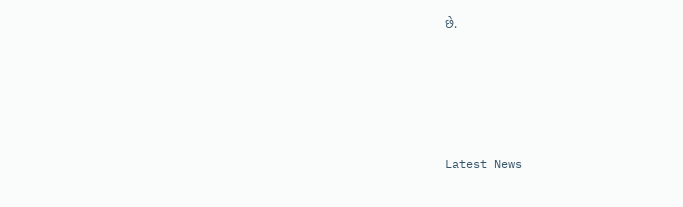છે.






Latest News